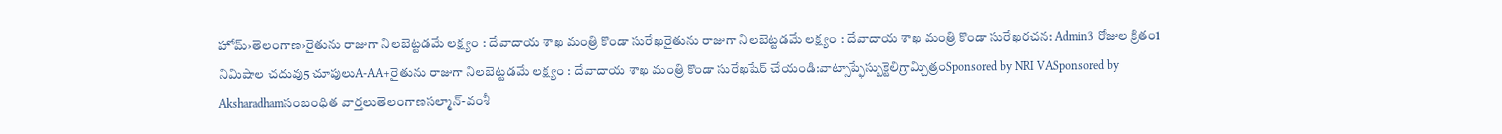హోమ్›తెలంగాణ›రైతును రాజుగా నిలబెట్టడమే లక్ష్యం : దేవాదాయ శాఖ మంత్రి కొండా సురేఖరైతును రాజుగా నిలబెట్టడమే లక్ష్యం : దేవాదాయ శాఖ మంత్రి కొండా సురేఖరచన: Admin3 రోజుల క్రితం1 నిమిషాల చదువు5 చూపులుA-AA+రైతును రాజుగా నిలబెట్టడమే లక్ష్యం : దేవాదాయ శాఖ మంత్రి కొండా సురేఖషేర్ చేయండి:వాట్సాప్ఫేస్బుక్టెలిగ్రామ్చిత్రంSponsored by NRI VASponsored by Aksharadhamసంబంధిత వార్తలుతెలంగాణసల్మాన్-వంశీ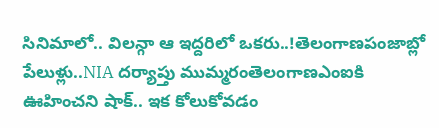సినిమాలో.. విలన్గా ఆ ఇద్దరిలో ఒకరు..!తెలంగాణపంజాబ్లో పేలుళ్లు..NIA దర్యాప్తు ముమ్మరంతెలంగాణఎంఐకి ఊహించని షాక్.. ఇక కోలుకోవడం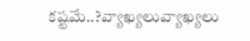కష్టమే..?వ్యాఖ్యలువ్యాఖ్యలు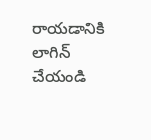రాయడానికి లాగిన్ చేయండి